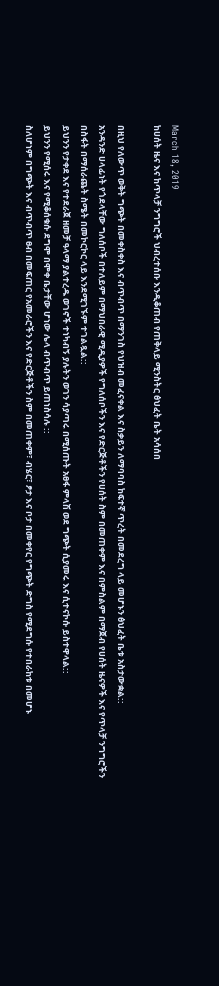March 18, 2019
ከሀሰት ዜና እና ከጥላቻ ንግግሮች ህብረተሰቡ እንዲቆጠብ የጠቅላይ ሚንስትር ፅህፈት ቤት አሳሰበ

በዚህ የለውጥ ወቅት ግጭት በመቀስቀስ እና ብጥብጥ በማንገስ የህዝብ መፈናቀል እና ስቃይን ለማባባስ ከፍተኛ ጥረት በመደረግ ላይ መሆኑን ፅህፈት ቤቱ አስታውቋል::
አንዳንድ ሀላፊነት የጎደላቸው ግለሰቦች በተለይም በማህበራዊ ሚዲያዎች የግለሰቦችን እና የድርጅቶችን የሀሰት ስም በመጠቀም እና በምስልም በማጀብ የሀሰት ዜናዎች እና የጥላቻ ንግግሮችን በስፋት በማሰራጨት ስሜት በመኮርኮር ላይ እንደሚገኙም ተገልጿል::
ይህንን የታቀደ እና የተደራጀ ዘመቻ ዓላማ ያልተረዱ ወገኖች ተነካብኝ ያሉትን ወገን ሳያጣሩ በሚሰጡት አፀፋ ምላሽ ወደ ግጭት ሲያመሩ እና ሲተናኮሱ ይስተዋላል::
ይህንን የሚሰሩ እና የሚቆሰቁሱ ደግሞ በሞቀ ቤታቸው ሆነው ሌላ ብጥብጥ ይጠነስሳሉ ::
ስለሆነም በግጭት እና ብጥብጥ ፀብ በመፍጠር የአመራሮችን እና የድርጅቶችን ስም በመጠቀም፣ ብሄር፣ ፆታ እና ቦታ በመቀየር የግጭት ድግስ የሚደግሱ የተበራከቱ በመሆኑ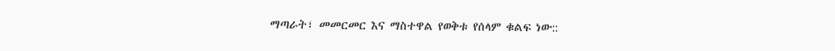ማጣራት፣ መመርመር እና ማስተዋል የወቅቱ የሰላም ቁልፍ ነው::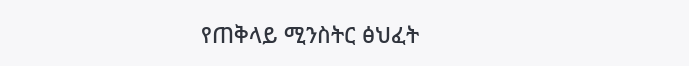የጠቅላይ ሚንስትር ፅህፈት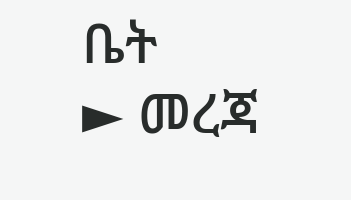ቤት
► መረጃ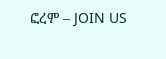ፎረም – JOIN US